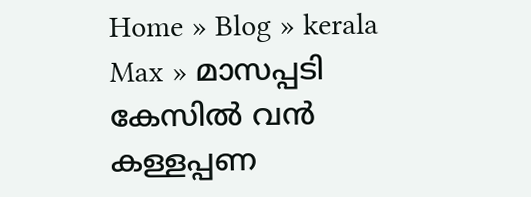Home » Blog » kerala Max » മാസപ്പടി കേസിൽ വൻ കള്ളപ്പണ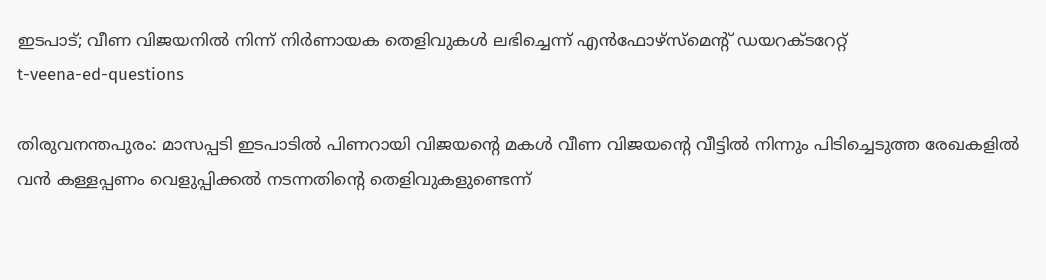ഇടപാട്; വീണ വിജയനിൽ നിന്ന് നിർണായക തെളിവുകൾ ലഭിച്ചെന്ന് എൻഫോഴ്സ്മെന്റ് ഡയറക്ടറേറ്റ്
t-veena-ed-questions

തിരുവനന്തപുരം: മാസപ്പടി ഇടപാടിൽ പിണറായി വിജയന്റെ മകൾ വീണ വിജയന്റെ വീട്ടിൽ നിന്നും പിടിച്ചെടുത്ത രേഖകളിൽ വൻ കള്ളപ്പണം വെളുപ്പിക്കൽ നടന്നതിന്റെ തെളിവുകളുണ്ടെന്ന്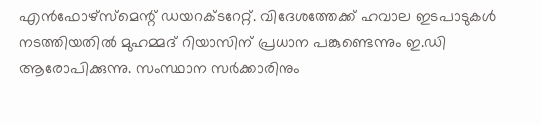എൻഫോഴ്‌സ്‌മെന്റ് ഡയറക്ടറേറ്റ്. വിദേശത്തേക്ക് ഹവാല ഇടപാടുകൾ നടത്തിയതിൽ മുഹമ്മദ് റിയാസിന് പ്രധാന പങ്കുണ്ടെന്നും ഇ.ഡി ആരോപിക്കുന്നു. സംസ്ഥാന സർക്കാരിനും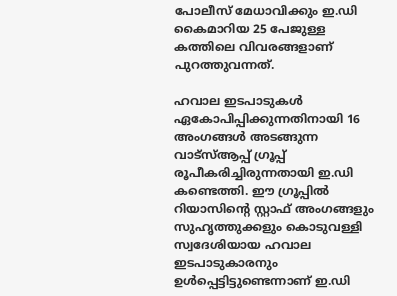പോലീസ് മേധാവിക്കും ഇ.ഡി കൈമാറിയ 25 പേജുള്ള കത്തിലെ വിവരങ്ങളാണ് പുറത്തുവന്നത്.

ഹവാല ഇടപാടുകൾ ഏകോപിപ്പിക്കുന്നതിനായി 16 അംഗങ്ങൾ അടങ്ങുന്ന വാട്സ്ആപ്പ് ഗ്രൂപ്പ് രൂപീകരിച്ചിരുന്നതായി ഇ.ഡി കണ്ടെത്തി. ഈ ഗ്രൂപ്പിൽ റിയാസിന്റെ സ്റ്റാഫ് അംഗങ്ങളും സുഹൃത്തുക്കളും കൊടുവള്ളി സ്വദേശിയായ ഹവാല ഇടപാടുകാരനും ഉൾപ്പെട്ടിട്ടുണ്ടെന്നാണ് ഇ.ഡി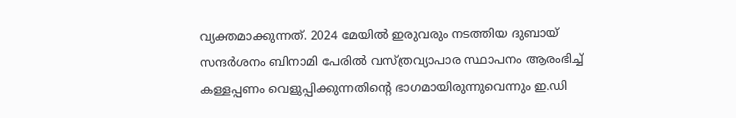വ്യക്തമാക്കുന്നത്. 2024 മേയിൽ ഇരുവരും നടത്തിയ ദുബായ് സന്ദർശനം ബിനാമി പേരിൽ വസ്ത്രവ്യാപാര സ്ഥാപനം ആരംഭിച്ച് കള്ളപ്പണം വെളുപ്പിക്കുന്നതിന്റെ ഭാഗമായിരുന്നുവെന്നും ഇ.ഡി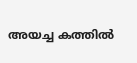അയച്ച കത്തിൽ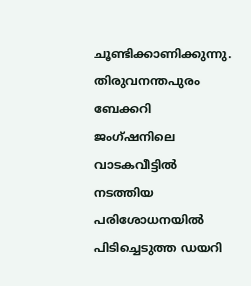ചൂണ്ടിക്കാണിക്കുന്നു. തിരുവനന്തപുരം ബേക്കറി ജംഗ്ഷനിലെ വാടകവീട്ടിൽ നടത്തിയ പരിശോധനയിൽ പിടിച്ചെടുത്ത ഡയറി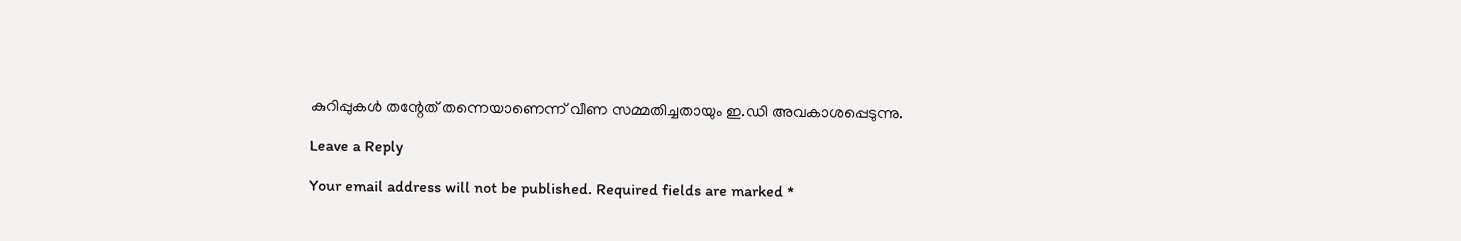കുറിപ്പുകൾ തന്റേത് തന്നെയാണെന്ന് വീണ സമ്മതിച്ചതായും ഇ.ഡി അവകാശപ്പെടുന്നു.

Leave a Reply

Your email address will not be published. Required fields are marked *